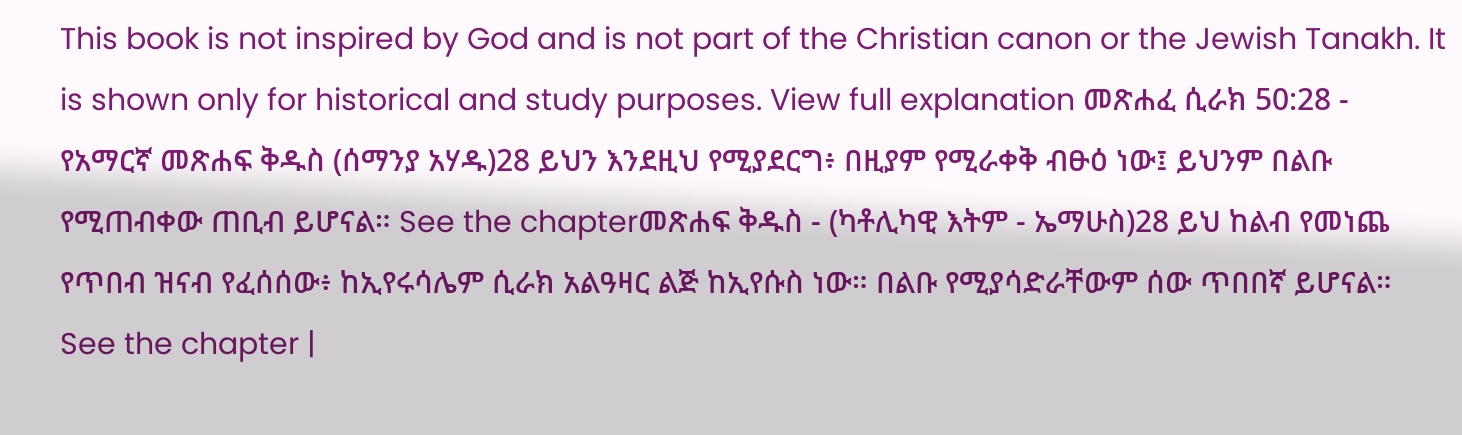This book is not inspired by God and is not part of the Christian canon or the Jewish Tanakh. It is shown only for historical and study purposes. View full explanation መጽሐፈ ሲራክ 50:28 - የአማርኛ መጽሐፍ ቅዱስ (ሰማንያ አሃዱ)28 ይህን እንደዚህ የሚያደርግ፥ በዚያም የሚራቀቅ ብፁዕ ነው፤ ይህንም በልቡ የሚጠብቀው ጠቢብ ይሆናል። See the chapterመጽሐፍ ቅዱስ - (ካቶሊካዊ እትም - ኤማሁስ)28 ይህ ከልብ የመነጨ የጥበብ ዝናብ የፈሰሰው፥ ከኢየሩሳሌም ሲራክ አልዓዛር ልጅ ከኢየሱስ ነው። በልቡ የሚያሳድራቸውም ሰው ጥበበኛ ይሆናል። See the chapter |